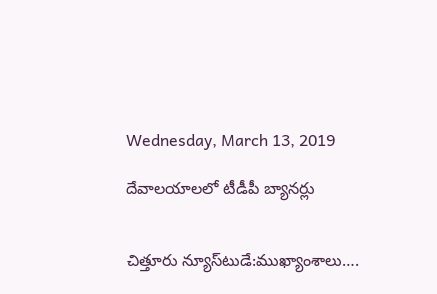Wednesday, March 13, 2019

దేవాలయాలలో టీడీపీ బ్యానర్లు


చిత్తూరు న్యూస్‌టుడే:ముఖ్యాంశాలు….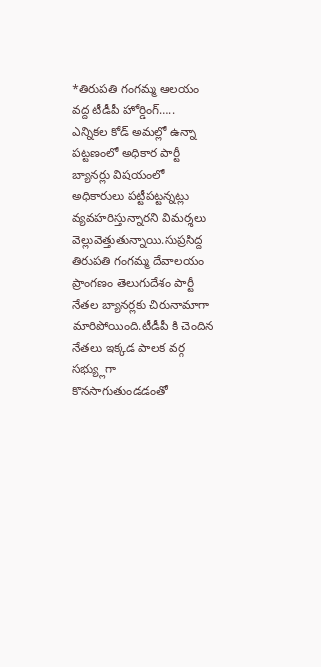*తిరుపతి గంగమ్మ ఆలయం వద్ద టీడీపీ హోర్డింగ్…..
ఎన్నికల కోడ్ అమల్లో ఉన్నా పట్టణంలో అధికార పార్టీ బ్యానర్లు విషయంలో అధికారులు పట్టీపట్టన్నట్లు వ్యవహరిస్తున్నారని విమర్శలు వెల్లువెత్తుతున్నాయి.సుప్రసిద్ద తిరుపతి గంగమ్మ దేవాలయం ప్రాంగణం తెలుగుదేశం పార్టీ నేతల బ్యానర్లకు చిరునామాగా మారిపోయింది.టీడీపీ కి చెందిన నేతలు ఇక్కడ పాలక వర్గ సభ్య్లుగా కొనసాగుతుండడంతో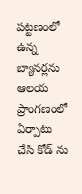పట్టణంలో ఉన్న బ్యానర్లను ఆలయ ప్రాంగణంలో ఏర్పాటు చేసి కోడ్ ను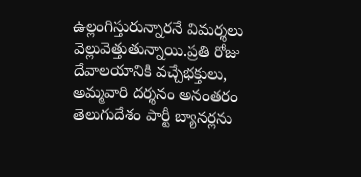ఉల్లంగిస్తురున్నారనే విమర్శలు వెల్లువెత్తుతున్నాయి.ప్రతి రోజు దేవాలయానికి వచ్చేభక్తులు, అమ్మవారి దర్శనం అనంతరం తెలుగుదేశం పార్టీ బ్యానర్లను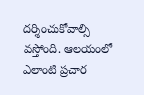దర్శించుకోవాల్సి వస్తోంది. ఆలయంలో ఎలాంటి ప్రచార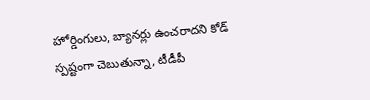హోర్డింగులు, బ్యానర్లు ఉంచరాదని కోడ్‌ స్పష్టంగా చెబుతున్నా, టీడీపీ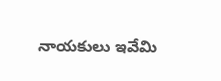నాయకులు ఇవేమి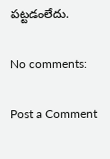పట్టడంలేదు.

No comments:

Post a Comment